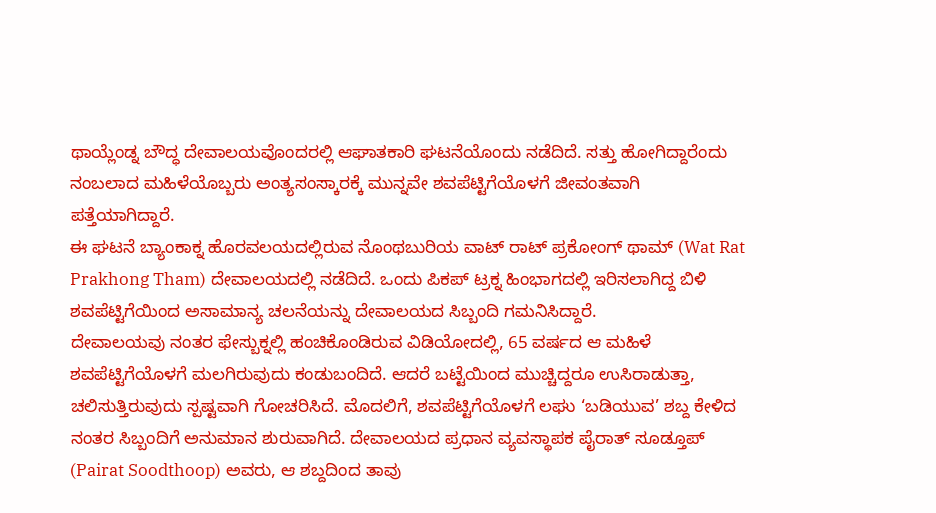ಥಾಯ್ಲೆಂಡ್ನ ಬೌದ್ಧ ದೇವಾಲಯವೊಂದರಲ್ಲಿ ಆಘಾತಕಾರಿ ಘಟನೆಯೊಂದು ನಡೆದಿದೆ. ಸತ್ತು ಹೋಗಿದ್ದಾರೆಂದು ನಂಬಲಾದ ಮಹಿಳೆಯೊಬ್ಬರು ಅಂತ್ಯಸಂಸ್ಕಾರಕ್ಕೆ ಮುನ್ನವೇ ಶವಪೆಟ್ಟಿಗೆಯೊಳಗೆ ಜೀವಂತವಾಗಿ ಪತ್ತೆಯಾಗಿದ್ದಾರೆ.
ಈ ಘಟನೆ ಬ್ಯಾಂಕಾಕ್ನ ಹೊರವಲಯದಲ್ಲಿರುವ ನೊಂಥಬುರಿಯ ವಾಟ್ ರಾಟ್ ಪ್ರಕೋಂಗ್ ಥಾಮ್ (Wat Rat Prakhong Tham) ದೇವಾಲಯದಲ್ಲಿ ನಡೆದಿದೆ. ಒಂದು ಪಿಕಪ್ ಟ್ರಕ್ನ ಹಿಂಭಾಗದಲ್ಲಿ ಇರಿಸಲಾಗಿದ್ದ ಬಿಳಿ ಶವಪೆಟ್ಟಿಗೆಯಿಂದ ಅಸಾಮಾನ್ಯ ಚಲನೆಯನ್ನು ದೇವಾಲಯದ ಸಿಬ್ಬಂದಿ ಗಮನಿಸಿದ್ದಾರೆ.
ದೇವಾಲಯವು ನಂತರ ಫೇಸ್ಬುಕ್ನಲ್ಲಿ ಹಂಚಿಕೊಂಡಿರುವ ವಿಡಿಯೋದಲ್ಲಿ, 65 ವರ್ಷದ ಆ ಮಹಿಳೆ ಶವಪೆಟ್ಟಿಗೆಯೊಳಗೆ ಮಲಗಿರುವುದು ಕಂಡುಬಂದಿದೆ. ಆದರೆ ಬಟ್ಟೆಯಿಂದ ಮುಚ್ಚಿದ್ದರೂ ಉಸಿರಾಡುತ್ತಾ, ಚಲಿಸುತ್ತಿರುವುದು ಸ್ಪಷ್ಟವಾಗಿ ಗೋಚರಿಸಿದೆ. ಮೊದಲಿಗೆ, ಶವಪೆಟ್ಟಿಗೆಯೊಳಗೆ ಲಘು ‘ಬಡಿಯುವ’ ಶಬ್ದ ಕೇಳಿದ ನಂತರ ಸಿಬ್ಬಂದಿಗೆ ಅನುಮಾನ ಶುರುವಾಗಿದೆ. ದೇವಾಲಯದ ಪ್ರಧಾನ ವ್ಯವಸ್ಥಾಪಕ ಪೈರಾತ್ ಸೂಡ್ತೂಪ್ (Pairat Soodthoop) ಅವರು, ಆ ಶಬ್ದದಿಂದ ತಾವು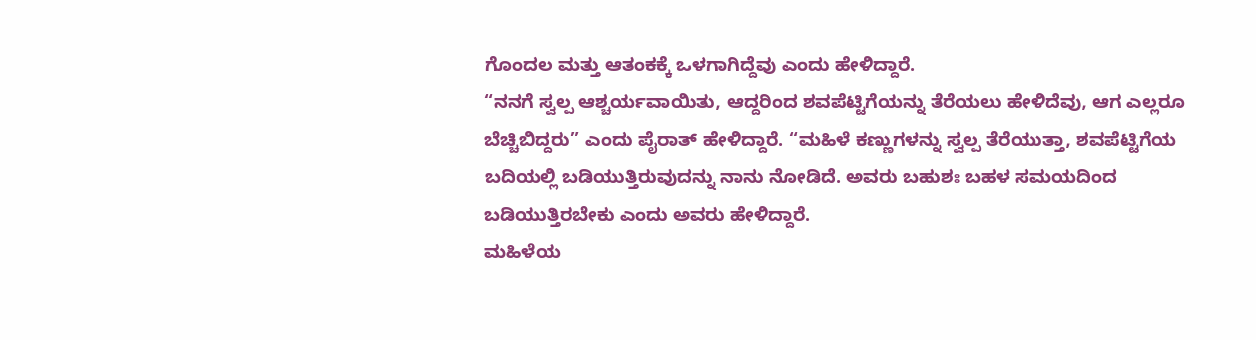ಗೊಂದಲ ಮತ್ತು ಆತಂಕಕ್ಕೆ ಒಳಗಾಗಿದ್ದೆವು ಎಂದು ಹೇಳಿದ್ದಾರೆ.
“ನನಗೆ ಸ್ವಲ್ಪ ಆಶ್ಚರ್ಯವಾಯಿತು, ಆದ್ದರಿಂದ ಶವಪೆಟ್ಟಿಗೆಯನ್ನು ತೆರೆಯಲು ಹೇಳಿದೆವು, ಆಗ ಎಲ್ಲರೂ ಬೆಚ್ಚಿಬಿದ್ದರು” ಎಂದು ಪೈರಾತ್ ಹೇಳಿದ್ದಾರೆ. “ಮಹಿಳೆ ಕಣ್ಣುಗಳನ್ನು ಸ್ವಲ್ಪ ತೆರೆಯುತ್ತಾ, ಶವಪೆಟ್ಟಿಗೆಯ ಬದಿಯಲ್ಲಿ ಬಡಿಯುತ್ತಿರುವುದನ್ನು ನಾನು ನೋಡಿದೆ. ಅವರು ಬಹುಶಃ ಬಹಳ ಸಮಯದಿಂದ ಬಡಿಯುತ್ತಿರಬೇಕು ಎಂದು ಅವರು ಹೇಳಿದ್ದಾರೆ.
ಮಹಿಳೆಯ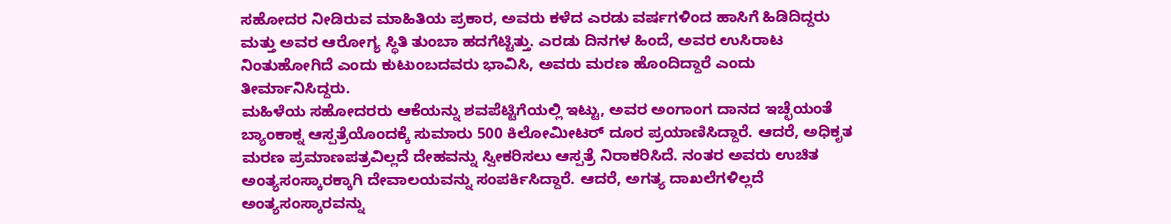ಸಹೋದರ ನೀಡಿರುವ ಮಾಹಿತಿಯ ಪ್ರಕಾರ, ಅವರು ಕಳೆದ ಎರಡು ವರ್ಷಗಳಿಂದ ಹಾಸಿಗೆ ಹಿಡಿದಿದ್ದರು ಮತ್ತು ಅವರ ಆರೋಗ್ಯ ಸ್ಥಿತಿ ತುಂಬಾ ಹದಗೆಟ್ಟಿತ್ತು. ಎರಡು ದಿನಗಳ ಹಿಂದೆ, ಅವರ ಉಸಿರಾಟ ನಿಂತುಹೋಗಿದೆ ಎಂದು ಕುಟುಂಬದವರು ಭಾವಿಸಿ, ಅವರು ಮರಣ ಹೊಂದಿದ್ದಾರೆ ಎಂದು ತೀರ್ಮಾನಿಸಿದ್ದರು.
ಮಹಿಳೆಯ ಸಹೋದರರು ಆಕೆಯನ್ನು ಶವಪೆಟ್ಟಿಗೆಯಲ್ಲಿ ಇಟ್ಟು, ಅವರ ಅಂಗಾಂಗ ದಾನದ ಇಚ್ಛೆಯಂತೆ ಬ್ಯಾಂಕಾಕ್ನ ಆಸ್ಪತ್ರೆಯೊಂದಕ್ಕೆ ಸುಮಾರು 500 ಕಿಲೋಮೀಟರ್ ದೂರ ಪ್ರಯಾಣಿಸಿದ್ದಾರೆ. ಆದರೆ, ಅಧಿಕೃತ ಮರಣ ಪ್ರಮಾಣಪತ್ರವಿಲ್ಲದೆ ದೇಹವನ್ನು ಸ್ವೀಕರಿಸಲು ಆಸ್ಪತ್ರೆ ನಿರಾಕರಿಸಿದೆ. ನಂತರ ಅವರು ಉಚಿತ ಅಂತ್ಯಸಂಸ್ಕಾರಕ್ಕಾಗಿ ದೇವಾಲಯವನ್ನು ಸಂಪರ್ಕಿಸಿದ್ದಾರೆ. ಆದರೆ, ಅಗತ್ಯ ದಾಖಲೆಗಳಿಲ್ಲದೆ ಅಂತ್ಯಸಂಸ್ಕಾರವನ್ನು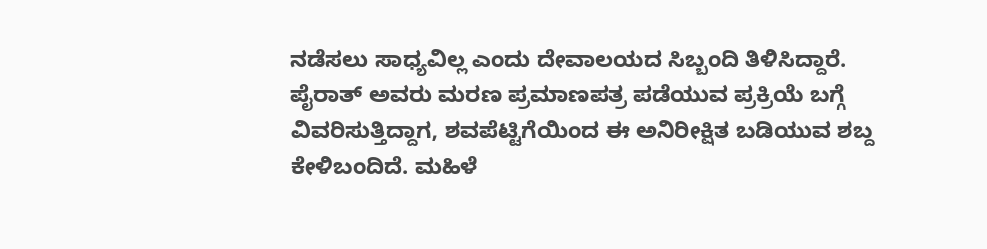ನಡೆಸಲು ಸಾಧ್ಯವಿಲ್ಲ ಎಂದು ದೇವಾಲಯದ ಸಿಬ್ಬಂದಿ ತಿಳಿಸಿದ್ದಾರೆ.
ಪೈರಾತ್ ಅವರು ಮರಣ ಪ್ರಮಾಣಪತ್ರ ಪಡೆಯುವ ಪ್ರಕ್ರಿಯೆ ಬಗ್ಗೆ ವಿವರಿಸುತ್ತಿದ್ದಾಗ, ಶವಪೆಟ್ಟಿಗೆಯಿಂದ ಈ ಅನಿರೀಕ್ಷಿತ ಬಡಿಯುವ ಶಬ್ದ ಕೇಳಿಬಂದಿದೆ. ಮಹಿಳೆ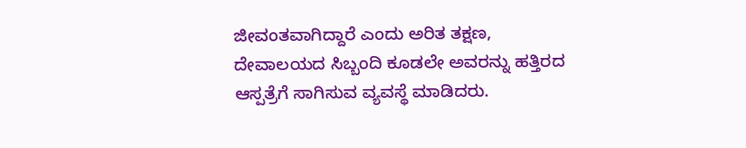ಜೀವಂತವಾಗಿದ್ದಾರೆ ಎಂದು ಅರಿತ ತಕ್ಷಣ, ದೇವಾಲಯದ ಸಿಬ್ಬಂದಿ ಕೂಡಲೇ ಅವರನ್ನು ಹತ್ತಿರದ ಆಸ್ಪತ್ರೆಗೆ ಸಾಗಿಸುವ ವ್ಯವಸ್ಥೆ ಮಾಡಿದರು.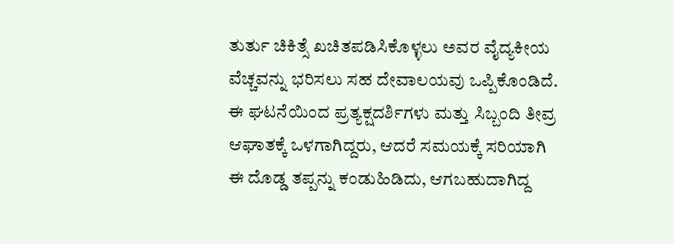ತುರ್ತು ಚಿಕಿತ್ಸೆ ಖಚಿತಪಡಿಸಿಕೊಳ್ಳಲು ಅವರ ವೈದ್ಯಕೀಯ ವೆಚ್ಚವನ್ನು ಭರಿಸಲು ಸಹ ದೇವಾಲಯವು ಒಪ್ಪಿಕೊಂಡಿದೆ.
ಈ ಘಟನೆಯಿಂದ ಪ್ರತ್ಯಕ್ಷದರ್ಶಿಗಳು ಮತ್ತು ಸಿಬ್ಬಂದಿ ತೀವ್ರ ಆಘಾತಕ್ಕೆ ಒಳಗಾಗಿದ್ದರು, ಆದರೆ ಸಮಯಕ್ಕೆ ಸರಿಯಾಗಿ ಈ ದೊಡ್ಡ ತಪ್ಪನ್ನು ಕಂಡುಹಿಡಿದು, ಆಗಬಹುದಾಗಿದ್ದ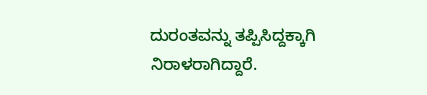ದುರಂತವನ್ನು ತಪ್ಪಿಸಿದ್ದಕ್ಕಾಗಿ ನಿರಾಳರಾಗಿದ್ದಾರೆ.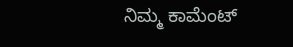ನಿಮ್ಮ ಕಾಮೆಂಟ್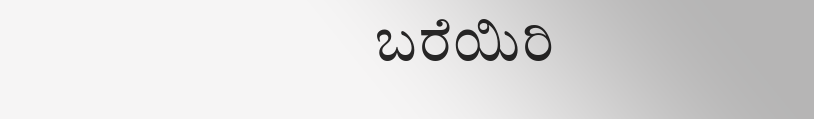ಬರೆಯಿರಿ